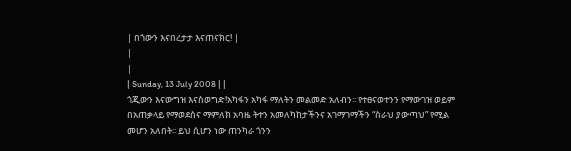| በጎውን እናበረታታ እናጠናክር! |
|
|
| Sunday, 13 July 2008 | |
ጎጂውን እናውግዝ እናስወግድ!አካፋን አካፋ ማለትን መልመድ አለብን፡፡ የተፀናወተንን የማውገዝ ወይም በአጠቃላይ የማወደስና ማምለክ አባዜ ትተን አመለካከታችንና አገማገማችን “ስራህ ያውጣህ” የሚል መሆን አለበት፡፡ ይህ ሲሆን ነው ጠንካራ ጎንን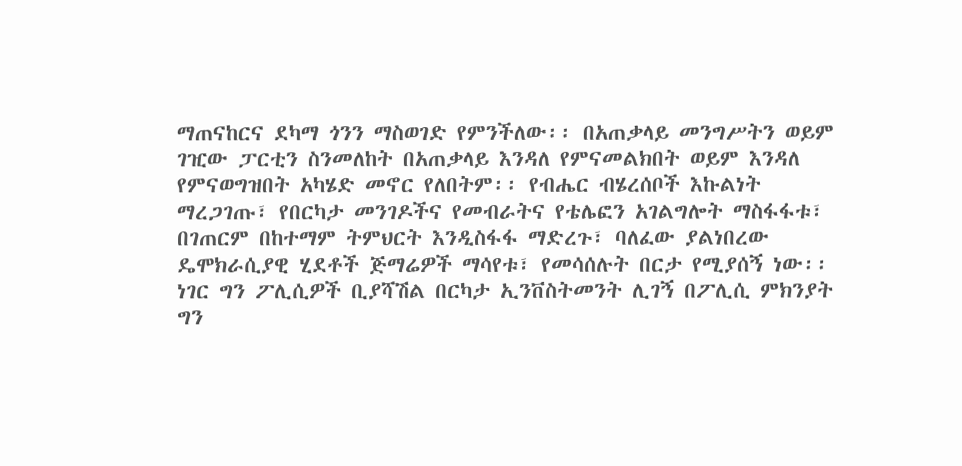ማጠናከርና ደካማ ጎንን ማስወገድ የምንችለው፡፡ በአጠቃላይ መንግሥትን ወይም ገዢው ፓርቲን ስንመለከት በአጠቃላይ እንዳለ የምናመልክበት ወይም እንዳለ የምናወግዝበት አካሄድ መኖር የለበትም፡፡ የብሔር ብሄረሰቦች እኩልነት ማረጋገጡ፣ የበርካታ መንገዶችና የመብራትና የቴሌፎን አገልግሎት ማስፋፋቱ፣ በገጠርም በከተማም ትምህርት እንዲስፋፋ ማድረጉ፣ ባለፈው ያልነበረው ዴሞክራሲያዊ ሂደቶች ጅማሬዎች ማሳየቱ፣ የመሳሰሉት በርታ የሚያሰኝ ነው፡፡ ነገር ግን ፖሊሲዎች ቢያሻሽል በርካታ ኢንቨስትመንት ሊገኝ በፖሊሲ ምክንያት ግን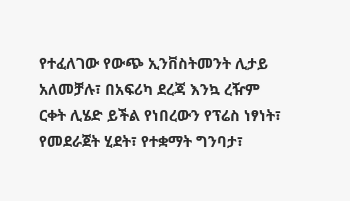የተፈለገው የውጭ ኢንቨስትመንት ሊታይ አለመቻሉ፣ በአፍሪካ ደረጃ እንኳ ረዥም ርቀት ሊሄድ ይችል የነበረውን የፕሬስ ነፃነት፣ የመደራጀት ሂደት፣ የተቋማት ግንባታ፣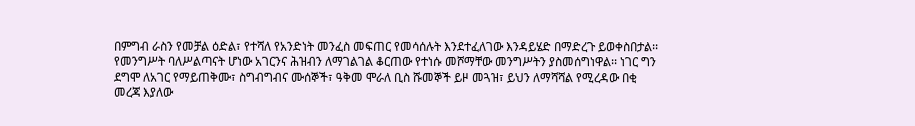በምግብ ራስን የመቻል ዕድል፣ የተሻለ የአንድነት መንፈስ መፍጠር የመሳሰሉት እንደተፈለገው እንዳይሄድ በማድረጉ ይወቀስበታል፡፡ የመንግሥት ባለሥልጣናት ሆነው አገርንና ሕዝብን ለማገልገል ቆርጠው የተነሱ መሾማቸው መንግሥትን ያስመሰግነዋል፡፡ ነገር ግን ደግሞ ለአገር የማይጠቅሙ፣ ስግብግብና ሙሰኞች፣ ዓቅመ ሞራለ ቢስ ሹመኞች ይዞ መጓዝ፣ ይህን ለማሻሻል የሚረዳው በቂ መረጃ እያለው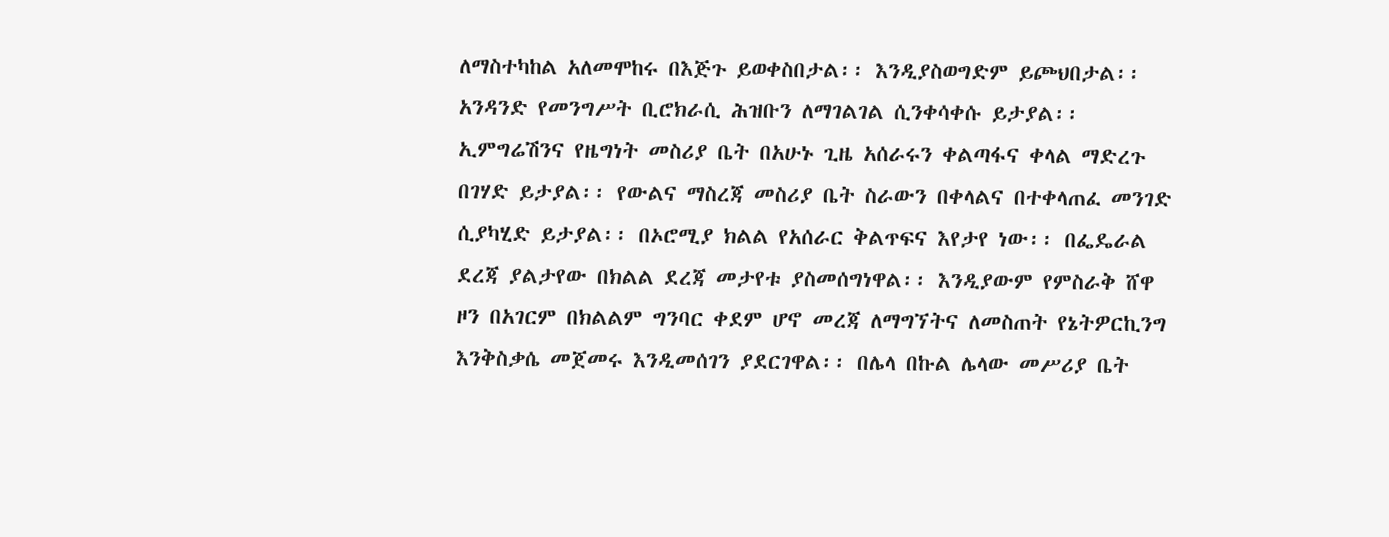ለማስተካከል አለመሞከሩ በእጅጉ ይወቀስበታል፡፡ እንዲያስወግድም ይጮህበታል፡፡ አንዳንድ የመንግሥት ቢሮክራሲ ሕዝቡን ለማገልገል ሲንቀሳቀሱ ይታያል፡፡ ኢምግሬሽንና የዜግነት መስሪያ ቤት በአሁኑ ጊዜ አሰራሩን ቀልጣፋና ቀላል ማድረጉ በገሃድ ይታያል፡፡ የውልና ማስረጃ መስሪያ ቤት ስራውን በቀላልና በተቀላጠፈ መንገድ ሲያካሂድ ይታያል፡፡ በኦሮሚያ ክልል የአሰራር ቅልጥፍና እየታየ ነው፡፡ በፌዴራል ደረጃ ያልታየው በክልል ደረጃ መታየቱ ያስመሰግነዋል፡፡ እንዲያውም የምስራቅ ሸዋ ዞን በአገርም በክልልም ግንባር ቀደም ሆኖ መረጃ ለማግኘትና ለመስጠት የኔትዎርኪንግ እንቅስቃሴ መጀመሩ እንዲመሰገን ያደርገዋል፡፡ በሌላ በኩል ሌላው መሥሪያ ቤት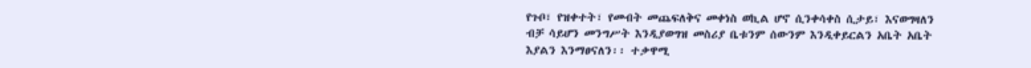የጉቦ፣ የዝቀተት፣ የመብት መጨፍለቅና መቀነስ ወኪል ሆኖ ሲንቀሳቀስ ሲታይ፣ እናወግዛለን ብቻ ሳይሆን መንግሥት እንዲያወግዝ መስሪያ ቤቱንም ሰውንም እንዲቀይርልን አቤት አቤት እያልን እንማፀናለን፡፡ ተቃዋሚ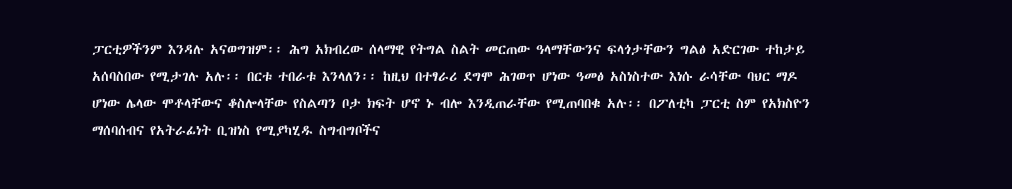ፓርቲዎችንም እንዳሉ አናወግዝም፡፡ ሕግ አክብረው ሰላማዊ የትግል ስልት መርጠው ዓላማቸውንና ፍላጎታቸውን ግልፅ አድርገው ተከታይ አሰባስበው የሚታገሉ አሉ፡፡ በርቱ ተበራቱ እንላለን፡፡ ከዚህ በተፃራሪ ደግሞ ሕገወጥ ሆነው ዓመፅ አስነስተው እነሱ ራሳቸው ባህር ማዶ ሆነው ሌላው ሞቶላቸውና ቆስሎላቸው የስልጣን ቦታ ክፍት ሆኖ ኑ ብሎ እንዲጠራቸው የሚጠባበቁ አሉ፡፡ በፖለቲካ ፓርቲ ስም የአክስዮን ማሰባሰብና የአትራፊነት ቢዝነስ የሚያካሂዱ ስግብግቦችና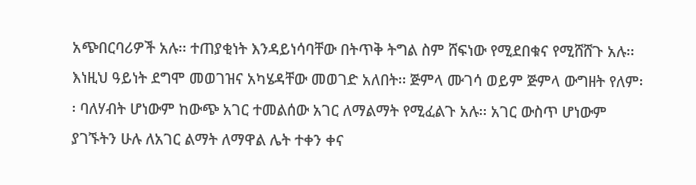አጭበርባሪዎች አሉ፡፡ ተጠያቂነት እንዳይነሳባቸው በትጥቅ ትግል ስም ሸፍነው የሚደበቁና የሚሸሸጉ አሉ፡፡ እነዚህ ዓይነት ደግሞ መወገዝና አካሄዳቸው መወገድ አለበት፡፡ ጅምላ ሙገሳ ወይም ጅምላ ውግዘት የለም፡፡ ባለሃብት ሆነውም ከውጭ አገር ተመልሰው አገር ለማልማት የሚፈልጉ አሉ፡፡ አገር ውስጥ ሆነውም ያገኙትን ሁሉ ለአገር ልማት ለማዋል ሌት ተቀን ቀና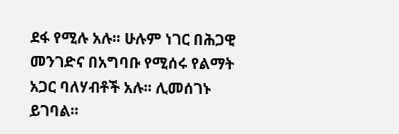ደፋ የሚሉ አሉ፡፡ ሁሉም ነገር በሕጋዊ መንገድና በአግባቡ የሚሰሩ የልማት አጋር ባለሃብቶች አሉ፡፡ ሊመሰገኑ ይገባል፡፡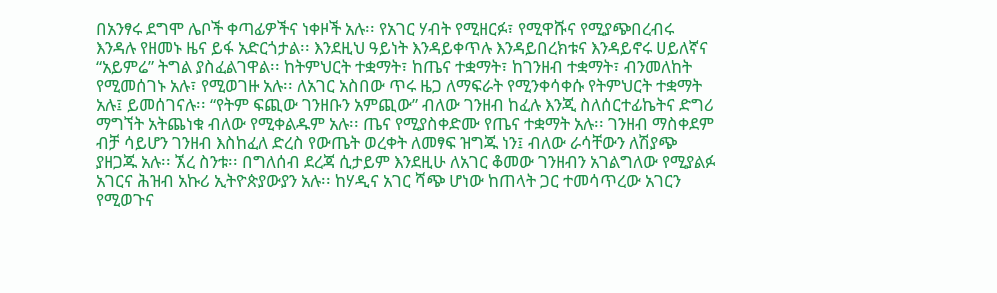በአንፃሩ ደግሞ ሌቦች ቀጣፊዎችና ነቀዞች አሉ፡፡ የአገር ሃብት የሚዘርፉ፣ የሚዋሹና የሚያጭበረብሩ እንዳሉ የዘመኑ ዜና ይፋ አድርጎታል፡፡ እንደዚህ ዓይነት እንዳይቀጥሉ እንዳይበረክቱና እንዳይኖሩ ሀይለኛና “አይምሬ” ትግል ያስፈልገዋል፡፡ ከትምህርት ተቋማት፣ ከጤና ተቋማት፣ ከገንዘብ ተቋማት፣ ብንመለከት የሚመሰገኑ አሉ፣ የሚወገዙ አሉ፡፡ ለአገር አስበው ጥሩ ዜጋ ለማፍራት የሚንቀሳቀሱ የትምህርት ተቋማት አሉ፤ ይመሰገናሉ፡፡ “የትም ፍጪው ገንዘቡን አምጪው” ብለው ገንዘብ ከፈሉ እንጂ ስለሰርተፊኬትና ድግሪ ማግኘት አትጨነቁ ብለው የሚቀልዱም አሉ፡፡ ጤና የሚያስቀድሙ የጤና ተቋማት አሉ፡፡ ገንዘብ ማስቀደም ብቻ ሳይሆን ገንዘብ እስከፈለ ድረስ የውጤት ወረቀት ለመፃፍ ዝግጁ ነን፤ ብለው ራሳቸውን ለሽያጭ ያዘጋጁ አሉ፡፡ ኧረ ስንቱ፡፡ በግለሰብ ደረጃ ሲታይም እንደዚሁ ለአገር ቆመው ገንዘብን አገልግለው የሚያልፉ አገርና ሕዝብ አኩሪ ኢትዮጵያውያን አሉ፡፡ ከሃዲና አገር ሻጭ ሆነው ከጠላት ጋር ተመሳጥረው አገርን የሚወጉና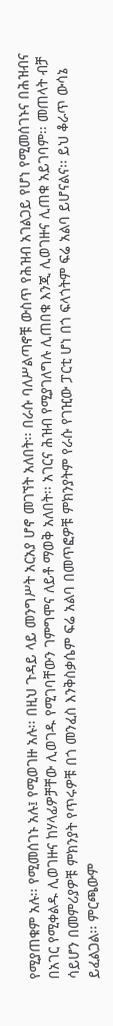የሚያጠቁም አሉ፡፡ የሚመሰገኑ አሉ፤ የሚወገዙ አሉ፡፡ በዚህ ጉዳይ ላይ መንግሥት አርአያ ሆኖ መገኘት አለበት፡፡ በራሱ ባለሥልጣኖቹ ውስጥ የሕዝብ አገልጋይ የሆነ የሚመሰገኑና በሕዝብና በአገር የሚቀልዱ ሊወገዙና ከሃላፊዎቻቸው ሊወገዱ የሚገባቸውን ገምግሞና ለይቶ ማወቅ አለበት፡፡ አገርና ሕዝብ የሚያገለግሉ ሊጠበቁ እንጂ ሊወገዙና ሊጠቁ አይገባም፡፡ መጠላት ብቻ ሳይሆን በመምሪያዎቹ ምክንያት የጥሩዎቹ በጎ መንፈስ እንቅስቃሴም ፍሬ አልባ በመጥፎዎቹ ምክንያትም የራሱ የገዢው ፓርቲ ሆነ በጎ ፍላጎትም ፍሬ አልባ ይሆናልና፡፡ ይህ ቆራጥ ውሳኔ ይፈልጋል፡፡ ምርጫውም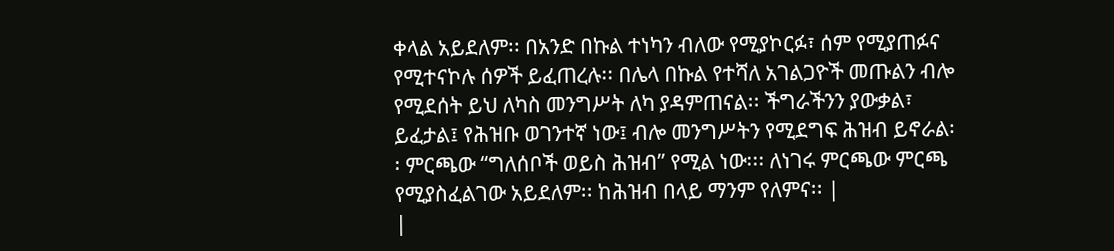ቀላል አይደለም፡፡ በአንድ በኩል ተነካን ብለው የሚያኮርፉ፣ ሰም የሚያጠፉና የሚተናኮሉ ሰዎች ይፈጠረሉ፡፡ በሌላ በኩል የተሻለ አገልጋዮች መጡልን ብሎ የሚደሰት ይህ ለካስ መንግሥት ለካ ያዳምጠናል፡፡ ችግራችንን ያውቃል፣ ይፈታል፤ የሕዝቡ ወገንተኛ ነው፤ ብሎ መንግሥትን የሚደግፍ ሕዝብ ይኖራል፡፡ ምርጫው “ግለሰቦች ወይስ ሕዝብ” የሚል ነው፡፡፡ ለነገሩ ምርጫው ምርጫ የሚያስፈልገው አይደለም፡፡ ከሕዝብ በላይ ማንም የለምና፡፡ |
|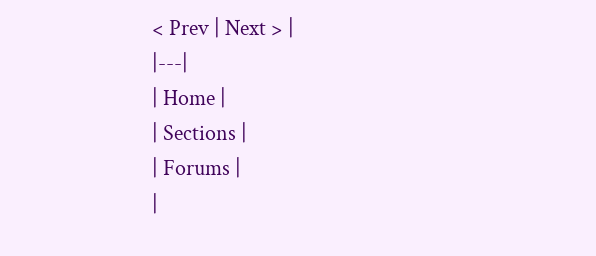< Prev | Next > |
|---|
| Home |
| Sections |
| Forums |
|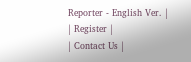Reporter - English Ver. |
| Register |
| Contact Us |